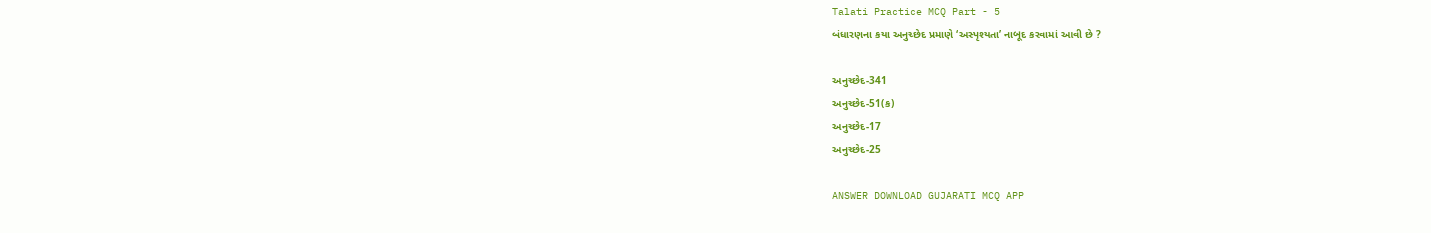Talati Practice MCQ Part - 5
બંધારણના કયા અનુચ્છેદ પ્રમાણે ‘અસ્પૃશ્યતા’ નાબૂદ કરવામાં આવી છે ?

અનુચ્છેદ-341
અનુચ્છેદ-51(ક)
અનુચ્છેદ-17
અનુચ્છેદ-25

ANSWER DOWNLOAD GUJARATI MCQ APP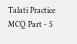Talati Practice MCQ Part - 5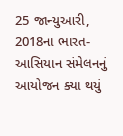25 જાન્યુઆરી, 2018ના ભારત-આસિયાન સંમેલનનું આયોજન ક્યા થયું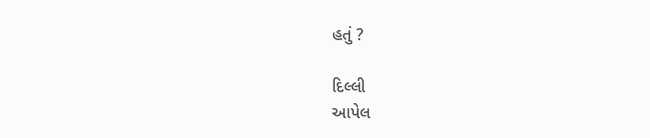હતું ?

દિલ્લી
આપેલ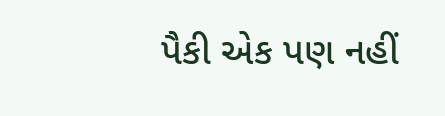પૈકી એક પણ નહીં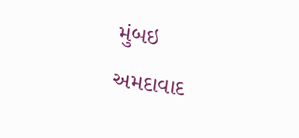મુંબઇ
અમદાવાદ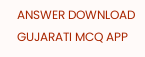ANSWER DOWNLOAD GUJARATI MCQ APP